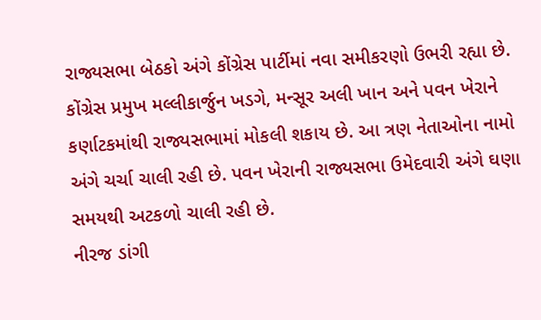રાજ્યસભા બેઠકો અંગે કોંગ્રેસ પાર્ટીમાં નવા સમીકરણો ઉભરી રહ્યા છે. કોંગ્રેસ પ્રમુખ મલ્લીકાર્જુન ખડગે, મન્સૂર અલી ખાન અને પવન ખેરાને કર્ણાટકમાંથી રાજ્યસભામાં મોકલી શકાય છે. આ ત્રણ નેતાઓના નામો અંગે ચર્ચા ચાલી રહી છે. પવન ખેરાની રાજ્યસભા ઉમેદવારી અંગે ઘણા સમયથી અટકળો ચાલી રહી છે.
નીરજ ડાંગી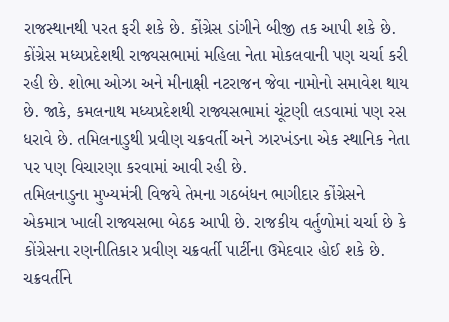રાજસ્થાનથી પરત ફરી શકે છે. કોંગ્રેસ ડાંગીને બીજી તક આપી શકે છે. કોંગ્રેસ મધ્યપ્રદેશથી રાજ્યસભામાં મહિલા નેતા મોકલવાની પણ ચર્ચા કરી રહી છે. શોભા ઓઝા અને મીનાક્ષી નટરાજન જેવા નામોનો સમાવેશ થાય છે. જાકે, કમલનાથ મધ્યપ્રદેશથી રાજ્યસભામાં ચૂંટણી લડવામાં પણ રસ ધરાવે છે. તમિલનાડુથી પ્રવીણ ચક્રવર્તી અને ઝારખંડના એક સ્થાનિક નેતા પર પણ વિચારણા કરવામાં આવી રહી છે.
તમિલનાડુના મુખ્યમંત્રી વિજયે તેમના ગઠબંધન ભાગીદાર કોંગ્રેસને એકમાત્ર ખાલી રાજ્યસભા બેઠક આપી છે. રાજકીય વર્તુળોમાં ચર્ચા છે કે કોંગ્રેસના રણનીતિકાર પ્રવીણ ચક્રવર્તી પાર્ટીના ઉમેદવાર હોઈ શકે છે. ચક્રવર્તીને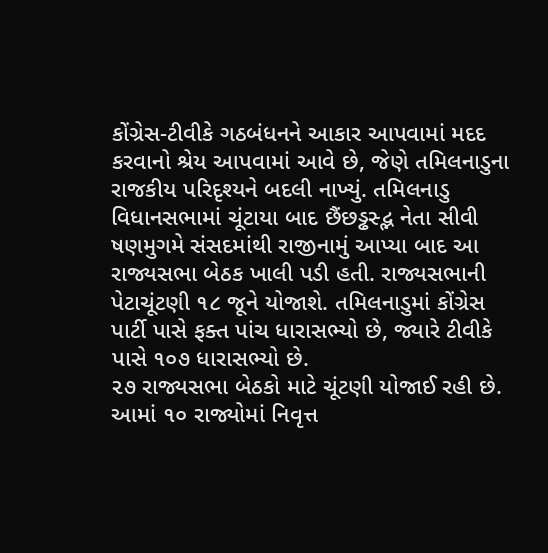કોંગ્રેસ-ટીવીકે ગઠબંધનને આકાર આપવામાં મદદ કરવાનો શ્રેય આપવામાં આવે છે, જેણે તમિલનાડુના રાજકીય પરિદૃશ્યને બદલી નાખ્યું. તમિલનાડુ વિધાનસભામાં ચૂંટાયા બાદ છૈંછડ્ઢસ્દ્ભ નેતા સીવી ષણમુગમે સંસદમાંથી રાજીનામું આપ્યા બાદ આ રાજ્યસભા બેઠક ખાલી પડી હતી. રાજ્યસભાની પેટાચૂંટણી ૧૮ જૂને યોજાશે. તમિલનાડુમાં કોંગ્રેસ પાર્ટી પાસે ફક્ત પાંચ ધારાસભ્યો છે, જ્યારે ટીવીકે પાસે ૧૦૭ ધારાસભ્યો છે.
૨૭ રાજ્યસભા બેઠકો માટે ચૂંટણી યોજાઈ રહી છે. આમાં ૧૦ રાજ્યોમાં નિવૃત્ત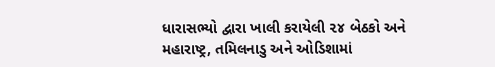ધારાસભ્યો દ્વારા ખાલી કરાયેલી ૨૪ બેઠકો અને મહારાષ્ટ્ર, તમિલનાડુ અને ઓડિશામાં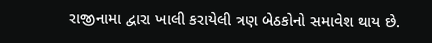રાજીનામા દ્વારા ખાલી કરાયેલી ત્રણ બેઠકોનો સમાવેશ થાય છે.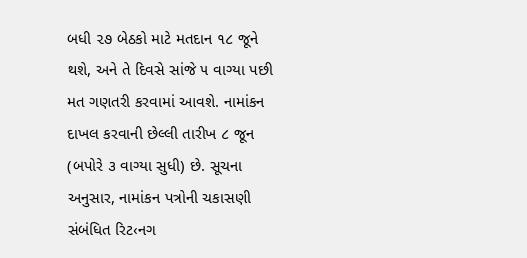બધી ૨૭ બેઠકો માટે મતદાન ૧૮ જૂને થશે, અને તે દિવસે સાંજે ૫ વાગ્યા પછી મત ગણતરી કરવામાં આવશે. નામાંકન દાખલ કરવાની છેલ્લી તારીખ ૮ જૂન (બપોરે ૩ વાગ્યા સુધી) છે. સૂચના અનુસાર, નામાંકન પત્રોની ચકાસણી સંબંધિત રિટ‹નગ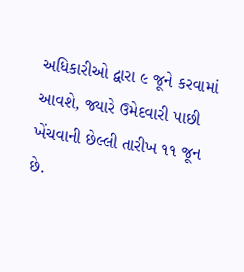અધિકારીઓ દ્વારા ૯ જૂને કરવામાં આવશે, જ્યારે ઉમેદવારી પાછી ખેંચવાની છેલ્લી તારીખ ૧૧ જૂન છે.